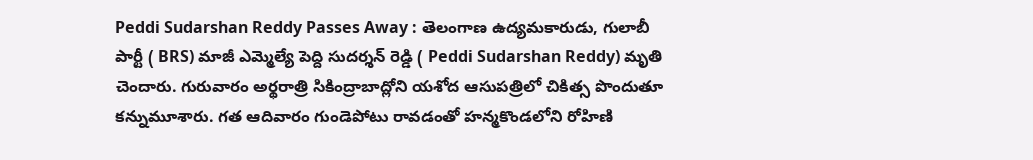Peddi Sudarshan Reddy Passes Away : తెలంగాణ ఉద్యమకారుడు, గులాబీ పార్టీ ( BRS) మాజీ ఎమ్మెల్యే పెద్ది సుదర్శన్ రెడ్డి ( Peddi Sudarshan Reddy) మృతి చెందారు. గురువారం అర్థరాత్రి సికింద్రాబాద్లోని యశోద ఆసుపత్రిలో చికిత్స పొందుతూ కన్నుమూశారు. గత ఆదివారం గుండెపోటు రావడంతో హన్మకొండలోని రోహిణి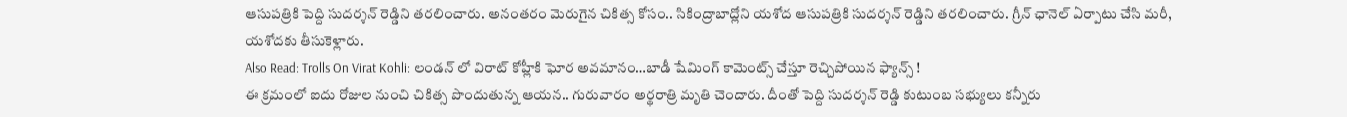ఆసుపత్రికి పెద్ది సుదర్శన్ రెడ్డిని తరలించారు. అనంతరం మెరుగైన చికిత్స కోసం.. సికింద్రాబాద్లోని యశోద ఆసుపత్రికి సుదర్శన్ రెడ్డిని తరలించారు. గ్రీన్ ఛానెల్ ఏర్పాటు చేసి మరీ, యశోదకు తీసుకెళ్లారు.
Also Read: Trolls On Virat Kohli: లండన్ లో విరాట్ కోహ్లీకి ఘోర అవమానం…బాడీ షేమింగ్ కామెంట్స్ చేస్తూ రెచ్చిపోయిన ఫ్యాన్స్ !
ఈ క్రమంలో ఐదు రోజుల నుంచి చికిత్స పొందుతున్న ఆయన.. గురువారం అర్థరాత్రి మృతి చెందారు. దీంతో పెద్ది సుదర్శన్ రెడ్డి కుటుంబ సభ్యులు కన్నీరు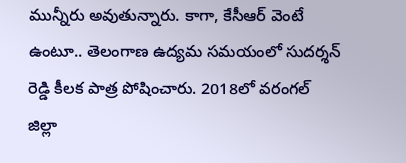మున్నీరు అవుతున్నారు. కాగా, కేసీఆర్ వెంటే ఉంటూ.. తెలంగాణ ఉద్యమ సమయంలో సుదర్శన్ రెడ్డి కీలక పాత్ర పోషించారు. 2018లో వరంగల్ జిల్లా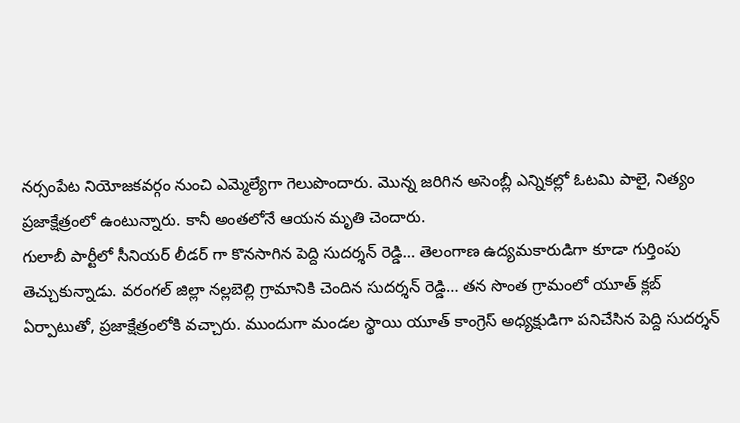నర్సంపేట నియోజకవర్గం నుంచి ఎమ్మెల్యేగా గెలుపొందారు. మొన్న జరిగిన అసెంబ్లీ ఎన్నికల్లో ఓటమి పాలై, నిత్యం ప్రజాక్షేత్రంలో ఉంటున్నారు. కానీ అంతలోనే ఆయన మృతి చెందారు.
గులాబీ పార్టీలో సీనియర్ లీడర్ గా కొనసాగిన పెద్ది సుదర్శన్ రెడ్డి… తెలంగాణ ఉద్యమకారుడిగా కూడా గుర్తింపు తెచ్చుకున్నాడు. వరంగల్ జిల్లా నల్లబెల్లి గ్రామానికి చెందిన సుదర్శన్ రెడ్డి… తన సొంత గ్రామంలో యూత్ క్లబ్ ఏర్పాటుతో, ప్రజాక్షేత్రంలోకి వచ్చారు. ముందుగా మండల స్థాయి యూత్ కాంగ్రెస్ అధ్యక్షుడిగా పనిచేసిన పెద్ది సుదర్శన్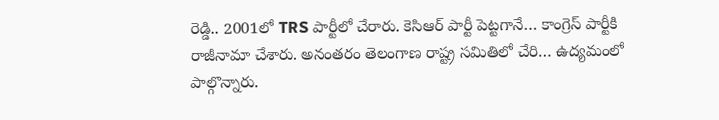రెడ్డి.. 2001లో TRS పార్టీలో చేరారు. కెసిఆర్ పార్టీ పెట్టగానే… కాంగ్రెస్ పార్టీకి రాజీనామా చేశారు. అనంతరం తెలంగాణ రాష్ట్ర సమితిలో చేరి… ఉద్యమంలో పాల్గొన్నారు.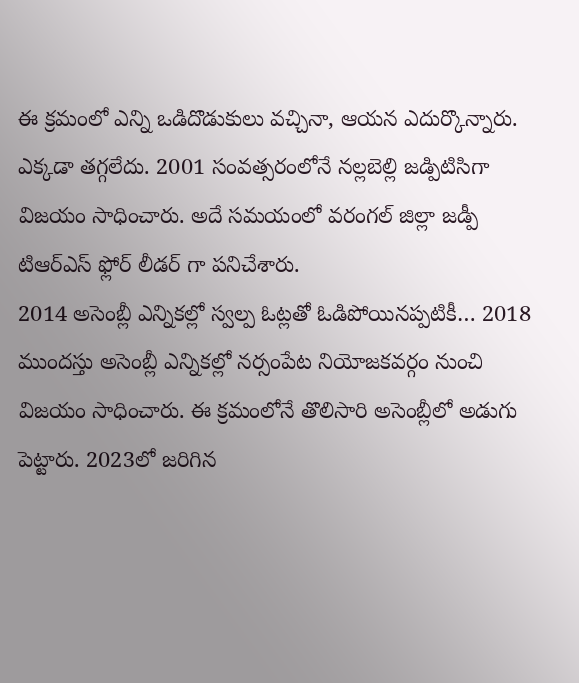ఈ క్రమంలో ఎన్ని ఒడిదొడుకులు వచ్చినా, ఆయన ఎదుర్కొన్నారు. ఎక్కడా తగ్గలేదు. 2001 సంవత్సరంలోనే నల్లబెల్లి జడ్పిటిసిగా విజయం సాధించారు. అదే సమయంలో వరంగల్ జిల్లా జడ్పీ టిఆర్ఎస్ ఫ్లోర్ లీడర్ గా పనిచేశారు.
2014 అసెంబ్లీ ఎన్నికల్లో స్వల్ప ఓట్లతో ఓడిపోయినప్పటికీ… 2018 ముందస్తు అసెంబ్లీ ఎన్నికల్లో నర్సంపేట నియోజకవర్గం నుంచి విజయం సాధించారు. ఈ క్రమంలోనే తొలిసారి అసెంబ్లీలో అడుగు పెట్టారు. 2023లో జరిగిన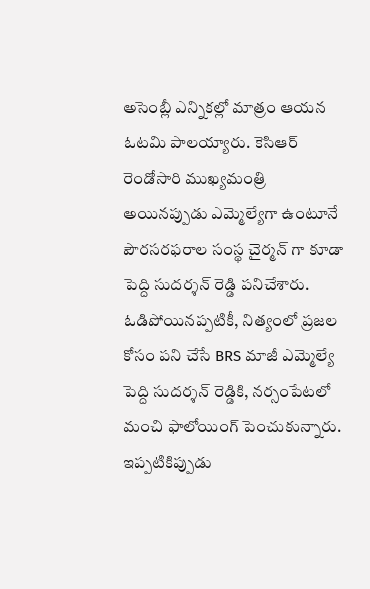అసెంబ్లీ ఎన్నికల్లో మాత్రం ఆయన ఓటమి పాలయ్యారు. కెసిఆర్ రెండోసారి ముఖ్యమంత్రి అయినప్పుడు ఎమ్మెల్యేగా ఉంటూనే పౌరసరఫరాల సంస్థ చైర్మన్ గా కూడా పెద్ది సుదర్శన్ రెడ్డి పనిచేశారు. ఓడిపోయినప్పటికీ, నిత్యంలో ప్రజల కోసం పని చేసే BRS మాజీ ఎమ్మెల్యే పెద్ది సుదర్శన్ రెడ్డికి, నర్సంపేటలో మంచి ఫాలోయింగ్ పెంచుకున్నారు. ఇప్పటికిప్పుడు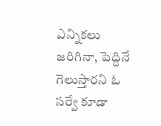ఎన్నికలు జరిగినా, పెద్దినే గెలుస్తారని ఓ సర్వే కూడా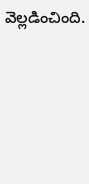వెల్లడించింది.